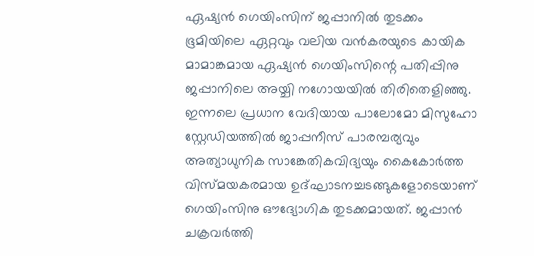ഏഷ്യൻ ഗെയിംസിന് ജപ്പാനിൽ തുടക്കം
ഭൂമിയിലെ ഏറ്റവും വലിയ വൻകരയുടെ കായിക മാമാങ്കമായ ഏഷ്യൻ ഗെയിംസിന്റെ പതിപ്പിനു ജപ്പാനിലെ അയ്ചി നഗോയയിൽ തിരിതെളിഞ്ഞു. ഇന്നലെ പ്രധാന വേദിയായ പാലോമോ മിസുഹോ സ്റ്റേഡിയത്തിൽ ജാപ്പനീസ് പാരമ്പര്യവും അത്യാധുനിക സാങ്കേതികവിദ്യയും കൈകോർത്ത വിസ്മയകരമായ ഉദ്ഘാടനച്ചടങ്ങുകളോടെയാണ് ഗെയിംസിനു ഔദ്യോഗിക തുടക്കമായത്. ജപ്പാൻ ചക്രവർത്തി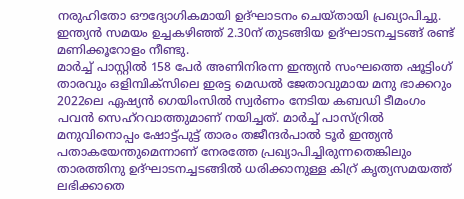നരുഹിതോ ഔദ്യോഗികമായി ഉദ്ഘാടനം ചെയ്തായി പ്രഖ്യാപിച്ചു. ഇന്ത്യൻ സമയം ഉച്ചകഴിഞ്ഞ് 2.30ന് തുടങ്ങിയ ഉദ്ഘാടനച്ചടങ്ങ് രണ്ട് മണിക്കൂറോളം നീണ്ടു.
മാർച്ച് പാസ്റ്റിൽ 158 പേർ അണിനിരന്ന ഇന്ത്യൻ സംഘത്തെ ഷൂട്ടിംഗ് താരവും ഒളിമ്പിക്സിലെ ഇരട്ട മെഡൽ ജേതാവുമായ മനു ഭാക്കറും 2022ലെ ഏഷ്യൻ ഗെയിംസിൽ സ്വർണം നേടിയ കബഡി ടീമംഗം പവൻ സെഹ്റവാത്തുമാണ് നയിച്ചത്. മാർച്ച് പാസ്റ്രിൽ മനുവിനൊപ്പം ഷോട്ട്പുട്ട് താരം തജീന്ദർപാൽ ടൂർ ഇന്ത്യൻ പതാകയേന്തുമെന്നാണ് നേരത്തേ പ്രഖ്യാപിച്ചിരുന്നതെങ്കിലും താരത്തിനു ഉദ്ഘാടനച്ചടങ്ങിൽ ധരിക്കാനുള്ള കിറ്ര് കൃത്യസമയത്ത് ലഭിക്കാതെ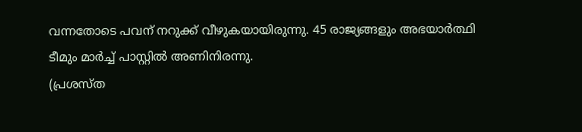വന്നതോടെ പവന് നറുക്ക് വീഴുകയായിരുന്നു. 45 രാജ്യങ്ങളും അഭയാർത്ഥി ടീമും മാർച്ച് പാസ്റ്റിൽ അണിനിരന്നു.
(പ്രശസ്ത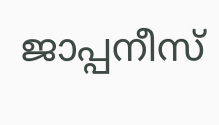ജാപ്പനീസ്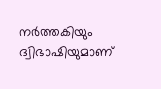നർത്തകിയും ദ്വിഭാഷിയുമാണ്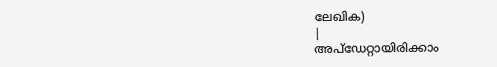ലേഖിക)
|
അപ്ഡേറ്റായിരിക്കാം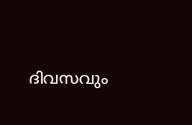ദിവസവും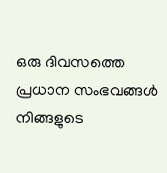ഒരു ദിവസത്തെ പ്രധാന സംഭവങ്ങൾ നിങ്ങളുടെ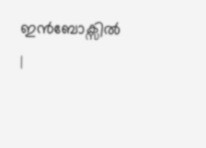ഇൻബോക്സിൽ |